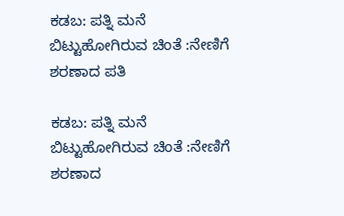ಕಡಬ: ಪತ್ನಿ ಮನೆ ಬಿಟ್ಟುಹೋಗಿರುವ ಚಿಂತೆ :ನೇಣಿಗೆ ಶರಣಾದ ಪತಿ

ಕಡಬ: ಪತ್ನಿ ಮನೆ ಬಿಟ್ಟುಹೋಗಿರುವ ಚಿಂತೆ :ನೇಣಿಗೆ ಶರಣಾದ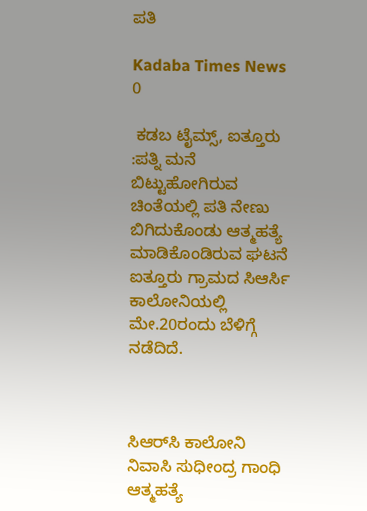ಪತಿ

Kadaba Times News
0

 ಕಡಬ ಟೈಮ್ಸ್, ಐತ್ತೂರು :ಪತ್ನಿ ಮನೆ ಬಿಟ್ಟುಹೋಗಿರುವ ಚಿಂತೆಯಲ್ಲಿ ಪತಿ ನೇಣು ಬಿಗಿದುಕೊಂಡು ಆತ್ಮಹತ್ಯೆ ಮಾಡಿಕೊಂಡಿರುವ ಘಟನೆ ಐತ್ತೂರು ಗ್ರಾಮದ ಸಿಆರ್ಸಿ ಕಾಲೋನಿಯಲ್ಲಿ ಮೇ.20ರಂದು ಬೆಳಿಗ್ಗೆ ನಡೆದಿದೆ.



ಸಿಆರ್‌ಸಿ ಕಾಲೋನಿ ನಿವಾಸಿ ಸುಧೀಂದ್ರ ಗಾಂಧಿ ಆತ್ಮಹತ್ಯೆ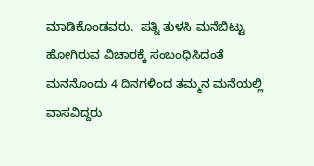ಮಾಡಿಕೊಂಡವರು.  ಪತ್ನಿ ತುಳಸಿ ಮನೆಬಿಟ್ಟು ಹೋಗಿರುವ ವಿಚಾರಕ್ಕೆ ಸಂಬಂಧಿಸಿದಂತೆ ಮನನೊಂದು 4 ದಿನಗಳಿಂದ ತಮ್ಮನ ಮನೆಯಲ್ಲಿ ವಾಸವಿದ್ದರು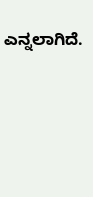ಎನ್ನಲಾಗಿದೆ.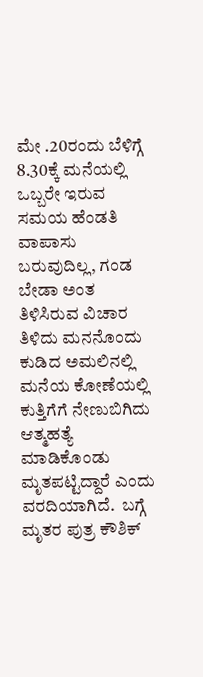ಮೇ .20ರಂದು ಬೆಳಿಗ್ಗೆ 8.30ಕ್ಕೆ ಮನೆಯಲ್ಲಿ ಒಬ್ಬರೇ ಇರುವ ಸಮಯ ಹೆಂಡತಿ ವಾಪಾಸು ಬರುವುದಿಲ್ಲ, ಗಂಡ ಬೇಡಾ ಅಂತ ತಿಳಿಸಿರುವ ವಿಚಾರ ತಿಳಿದು ಮನನೊಂದು ಕುಡಿದ ಅಮಲಿನಲ್ಲಿ ಮನೆಯ ಕೋಣೆಯಲ್ಲಿ ಕುತ್ತಿಗೆಗೆ ನೇಣುಬಿಗಿದು ಆತ್ಮಹತ್ಯೆ ಮಾಡಿಕೊಂಡು ಮೃತಪಟ್ಟಿದ್ದಾರೆ ಎಂದು ವರದಿಯಾಗಿದೆ.  ಬಗ್ಗೆ ಮೃತರ ಪುತ್ರ ಕೌಶಿಕ್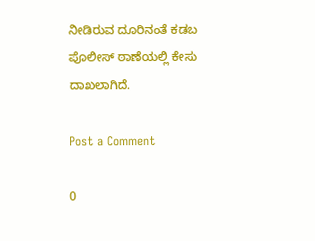ನೀಡಿರುವ ದೂರಿನಂತೆ ಕಡಬ ಪೊಲೀಸ್ ಠಾಣೆಯಲ್ಲಿ ಕೇಸು ದಾಖಲಾಗಿದೆ.

Post a Comment

0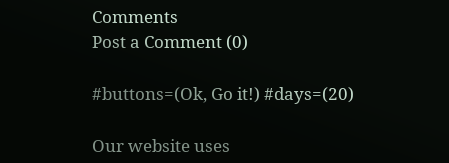Comments
Post a Comment (0)

#buttons=(Ok, Go it!) #days=(20)

Our website uses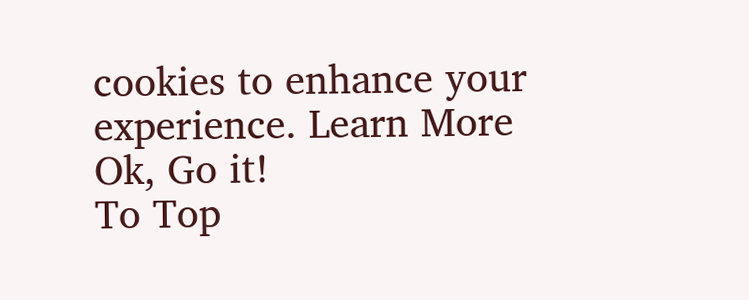cookies to enhance your experience. Learn More
Ok, Go it!
To Top